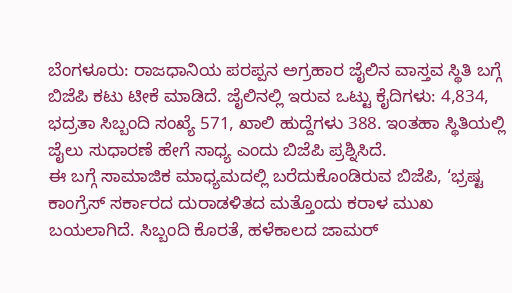ಬೆಂಗಳೂರು: ರಾಜಧಾನಿಯ ಪರಪ್ಪನ ಅಗ್ರಹಾರ ಜೈಲಿನ ವಾಸ್ತವ ಸ್ಥಿತಿ ಬಗ್ಗೆ ಬಿಜೆಪಿ ಕಟು ಟೀಕೆ ಮಾಡಿದೆ. ಜೈಲಿನಲ್ಲಿ ಇರುವ ಒಟ್ಟು ಕೈದಿಗಳು: 4,834, ಭದ್ರತಾ ಸಿಬ್ಬಂದಿ ಸಂಖ್ಯೆ 571, ಖಾಲಿ ಹುದ್ದೆಗಳು 388. ಇಂತಹಾ ಸ್ಥಿತಿಯಲ್ಲಿ ಜೈಲು ಸುಧಾರಣೆ ಹೇಗೆ ಸಾಧ್ಯ ಎಂದು ಬಿಜೆಪಿ ಪ್ರಶ್ನಿಸಿದೆ.
ಈ ಬಗ್ಗೆ ಸಾಮಾಜಿಕ ಮಾಧ್ಯಮದಲ್ಲಿ ಬರೆದುಕೊಂಡಿರುವ ಬಿಜೆಪಿ, ‘ಭ್ರಷ್ಟ ಕಾಂಗ್ರೆಸ್ ಸರ್ಕಾರದ ದುರಾಡಳಿತದ ಮತ್ತೊಂದು ಕರಾಳ ಮುಖ ಬಯಲಾಗಿದೆ. ಸಿಬ್ಬಂದಿ ಕೊರತೆ, ಹಳೆಕಾಲದ ಜಾಮರ್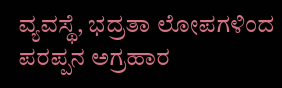ವ್ಯವಸ್ಥೆ, ಭದ್ರತಾ ಲೋಪಗಳಿಂದ ಪರಪ್ಪನ ಅಗ್ರಹಾರ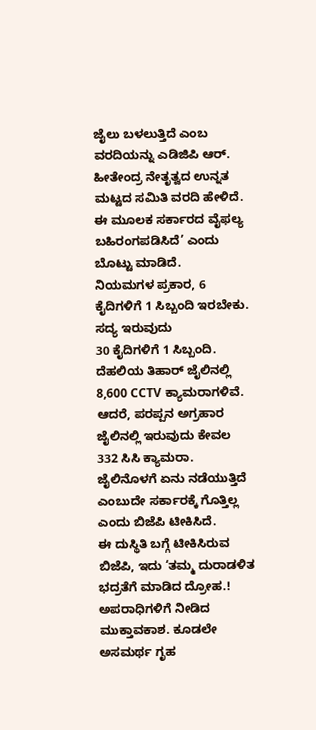ಜೈಲು ಬಳಲುತ್ತಿದೆ ಎಂಬ ವರದಿಯನ್ನು ಎಡಿಜಿಪಿ ಆರ್. ಹೀತೇಂದ್ರ ನೇತೃತ್ವದ ಉನ್ನತ ಮಟ್ಟದ ಸಮಿತಿ ವರದಿ ಹೇಳಿದೆ. ಈ ಮೂಲಕ ಸರ್ಕಾರದ ವೈಫಲ್ಯ ಬಹಿರಂಗಪಡಿಸಿದೆ’ ಎಂದು ಬೊಟ್ಟು ಮಾಡಿದೆ.
ನಿಯಮಗಳ ಪ್ರಕಾರ, 6 ಕೈದಿಗಳಿಗೆ 1 ಸಿಬ್ಬಂದಿ ಇರಬೇಕು. ಸದ್ಯ ಇರುವುದು
30 ಕೈದಿಗಳಿಗೆ 1 ಸಿಬ್ಬಂದಿ. ದೆಹಲಿಯ ತಿಹಾರ್ ಜೈಲಿನಲ್ಲಿ 8,600 CCTV ಕ್ಯಾಮರಾಗಳಿವೆ. ಆದರೆ, ಪರಪ್ಪನ ಅಗ್ರಹಾರ ಜೈಲಿನಲ್ಲಿ ಇರುವುದು ಕೇವಲ 332 ಸಿಸಿ ಕ್ಯಾಮರಾ. ಜೈಲಿನೊಳಗೆ ಏನು ನಡೆಯುತ್ತಿದೆ ಎಂಬುದೇ ಸರ್ಕಾರಕ್ಕೆ ಗೊತ್ತಿಲ್ಲ ಎಂದು ಬಿಜೆಪಿ ಟೀಕಿಸಿದೆ.
ಈ ದುಸ್ಥಿತಿ ಬಗ್ಗೆ ಟೀಕಿಸಿರುವ ಬಿಜೆಪಿ, ಇದು ‘ತಮ್ಮ ದುರಾಡಳಿತ ಭದ್ರತೆಗೆ ಮಾಡಿದ ದ್ರೋಹ.! ಅಪರಾಧಿಗಳಿಗೆ ನೀಡಿದ ಮುಕ್ತಾವಕಾಶ. ಕೂಡಲೇ ಅಸಮರ್ಥ ಗೃಹ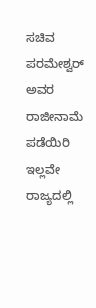ಸಚಿವ ಪರಮೇಶ್ವರ್ ಅವರ ರಾಜೀನಾಮೆ ಪಡೆಯಿರಿ ಇಲ್ಲವೇ ರಾಜ್ಯದಲ್ಲಿ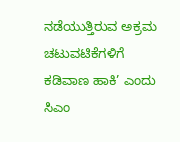ನಡೆಯುತ್ತಿರುವ ಅಕ್ರಮ ಚಟುವಟಿಕೆಗಳಿಗೆ ಕಡಿವಾಣ ಹಾಕಿ’ ಎಂದು ಸಿಎಂ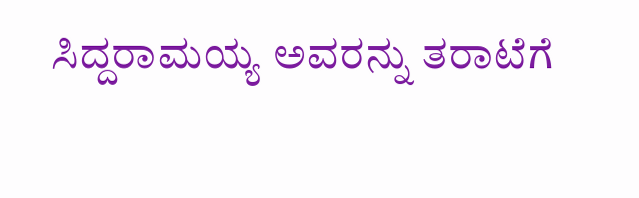ಸಿದ್ದರಾಮಯ್ಯ ಅವರನ್ನು ತರಾಟೆಗೆ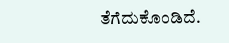ತೆಗೆದುಕೊಂಡಿದೆ.